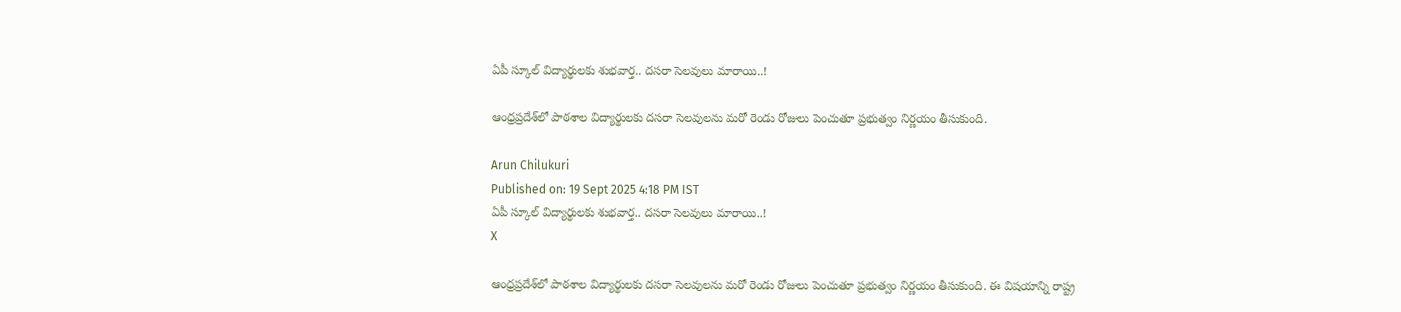ఏపీ స్కూల్ విద్యార్థులకు శుభవార్త.. దసరా సెలవులు మారాయి..!

ఆంధ్రప్రదేశ్‌లో పాఠశాల విద్యార్థులకు దసరా సెలవులను మరో రెండు రోజులు పెంచుతూ ప్రభుత్వం నిర్ణయం తీసుకుంది.

Arun Chilukuri
Published on: 19 Sept 2025 4:18 PM IST
ఏపీ స్కూల్ విద్యార్థులకు శుభవార్త.. దసరా సెలవులు మారాయి..!
X

ఆంధ్రప్రదేశ్‌లో పాఠశాల విద్యార్థులకు దసరా సెలవులను మరో రెండు రోజులు పెంచుతూ ప్రభుత్వం నిర్ణయం తీసుకుంది. ఈ విషయాన్ని రాష్ట్ర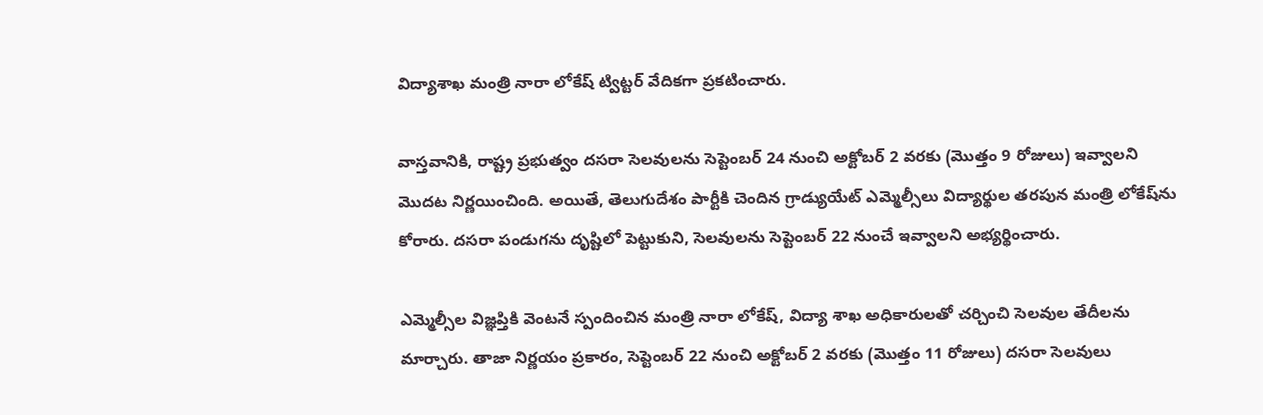విద్యాశాఖ మంత్రి నారా లోకేష్ ట్విట్టర్ వేదికగా ప్రకటించారు.

వాస్తవానికి, రాష్ట్ర ప్రభుత్వం దసరా సెలవులను సెప్టెంబర్ 24 నుంచి అక్టోబర్ 2 వరకు (మొత్తం 9 రోజులు) ఇవ్వాలని మొదట నిర్ణయించింది. అయితే, తెలుగుదేశం పార్టీకి చెందిన గ్రాడ్యుయేట్ ఎమ్మెల్సీలు విద్యార్థుల తరపున మంత్రి లోకేష్‌ను కోరారు. దసరా పండుగను దృష్టిలో పెట్టుకుని, సెలవులను సెప్టెంబర్ 22 నుంచే ఇవ్వాలని అభ్యర్థించారు.

ఎమ్మెల్సీల విజ్ఞప్తికి వెంటనే స్పందించిన మంత్రి నారా లోకేష్, విద్యా శాఖ అధికారులతో చర్చించి సెలవుల తేదీలను మార్చారు. తాజా నిర్ణయం ప్రకారం, సెప్టెంబర్ 22 నుంచి అక్టోబర్ 2 వరకు (మొత్తం 11 రోజులు) దసరా సెలవులు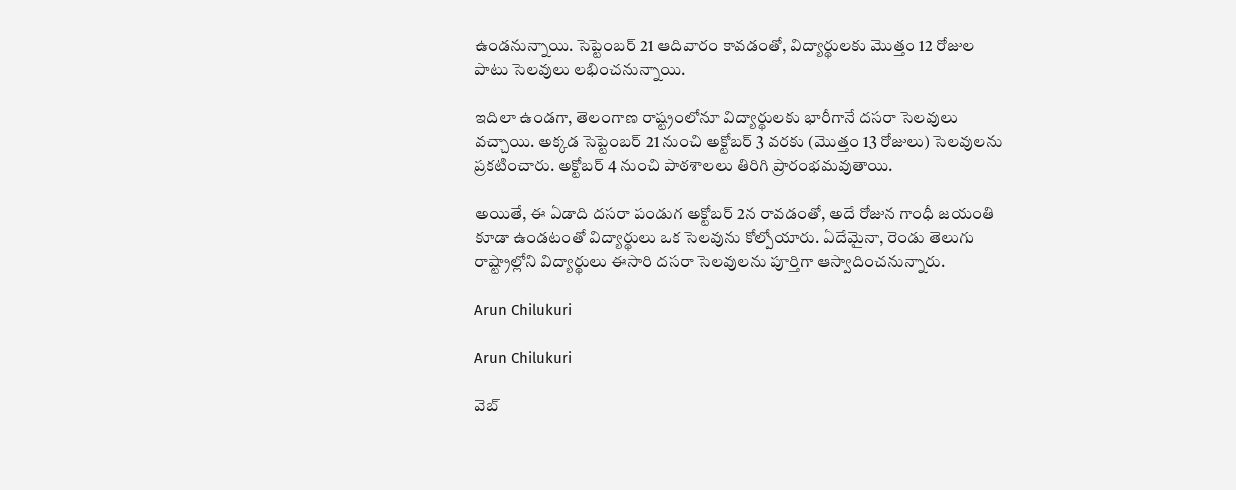ఉండనున్నాయి. సెప్టెంబర్ 21 ఆదివారం కావడంతో, విద్యార్థులకు మొత్తం 12 రోజుల పాటు సెలవులు లభించనున్నాయి.

ఇదిలా ఉండగా, తెలంగాణ రాష్ట్రంలోనూ విద్యార్థులకు భారీగానే దసరా సెలవులు వచ్చాయి. అక్కడ సెప్టెంబర్ 21 నుంచి అక్టోబర్ 3 వరకు (మొత్తం 13 రోజులు) సెలవులను ప్రకటించారు. అక్టోబర్ 4 నుంచి పాఠశాలలు తిరిగి ప్రారంభమవుతాయి.

అయితే, ఈ ఏడాది దసరా పండుగ అక్టోబర్ 2న రావడంతో, అదే రోజున గాంధీ జయంతి కూడా ఉండటంతో విద్యార్థులు ఒక సెలవును కోల్పోయారు. ఏదేమైనా, రెండు తెలుగు రాష్ట్రాల్లోని విద్యార్థులు ఈసారి దసరా సెలవులను పూర్తిగా ఆస్వాదించనున్నారు.

Arun Chilukuri

Arun Chilukuri

వెబ్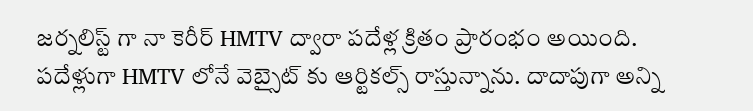జర్నలిస్ట్ గా నా కెరీర్ HMTV ద్వారా పదేళ్ల క్రితం ప్రారంభం అయింది. పదేళ్లుగా HMTV లోనే వెబ్సైట్ కు ఆర్టికల్స్ రాస్తున్నాను. దాదాపుగా అన్ని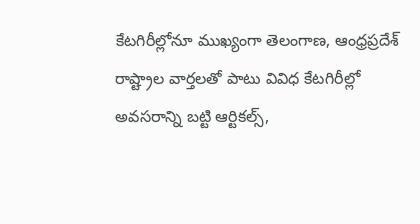కేటగిరీల్లోనూ ముఖ్యంగా తెలంగాణ, ఆంధ్రప్రదేశ్ రాష్ట్రాల వార్తలతో పాటు వివిధ కేటగిరీల్లో అవసరాన్ని బట్టి ఆర్టికల్స్,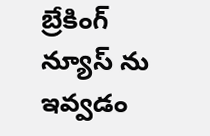బ్రేకింగ్ న్యూస్ ను ఇవ్వడం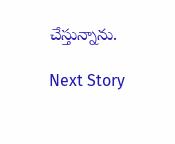చేస్తున్నాను.

Next Story